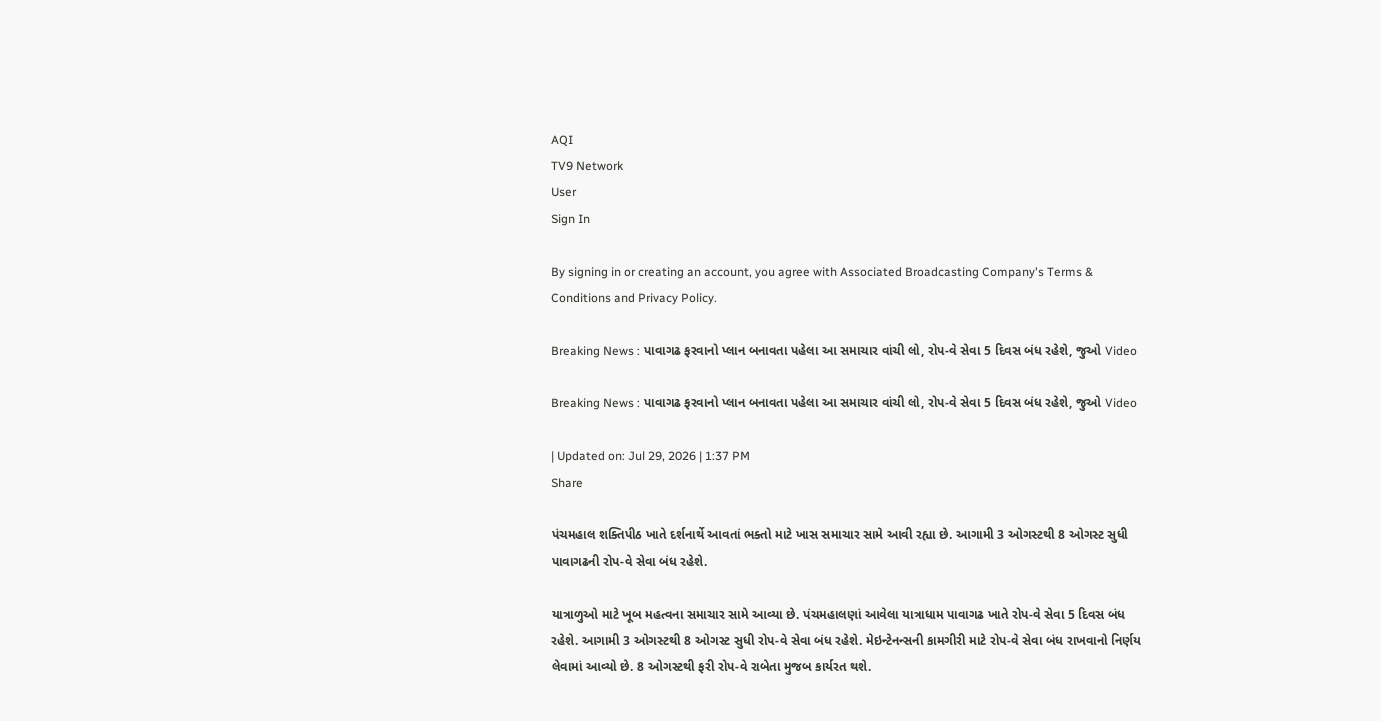AQI
TV9 Network
User
Sign In

By signing in or creating an account, you agree with Associated Broadcasting Company's Terms & Conditions and Privacy Policy.

Breaking News : પાવાગઢ ફરવાનો પ્લાન બનાવતા પહેલા આ સમાચાર વાંચી લો, રોપ-વે સેવા 5 દિવસ બંધ રહેશે, જુઓ Video

Breaking News : પાવાગઢ ફરવાનો પ્લાન બનાવતા પહેલા આ સમાચાર વાંચી લો, રોપ-વે સેવા 5 દિવસ બંધ રહેશે, જુઓ Video

| Updated on: Jul 29, 2026 | 1:37 PM
Share

પંચમહાલ શક્તિપીઠ ખાતે દર્શનાર્થે આવતાં ભક્તો માટે ખાસ સમાચાર સામે આવી રહ્યા છે. આગામી 3 ઓગસ્ટથી 8 ઓગસ્ટ સુધી પાવાગઢની રોપ-વે સેવા બંધ રહેશે.

યાત્રાળુઓ માટે ખૂબ મહત્વના સમાચાર સામે આવ્યા છે. પંચમહાલણાં આવેલા યાત્રાધામ પાવાગઢ ખાતે રોપ-વે સેવા 5 દિવસ બંધ રહેશે. આગામી 3 ઓગસ્ટથી 8 ઓગસ્ટ સુધી રોપ-વે સેવા બંધ રહેશે. મેઇન્ટેનન્સની કામગીરી માટે રોપ-વે સેવા બંધ રાખવાનો નિર્ણય લેવામાં આવ્યો છે. 8 ઓગસ્ટથી ફરી રોપ-વે રાબેતા મુજબ કાર્યરત થશે.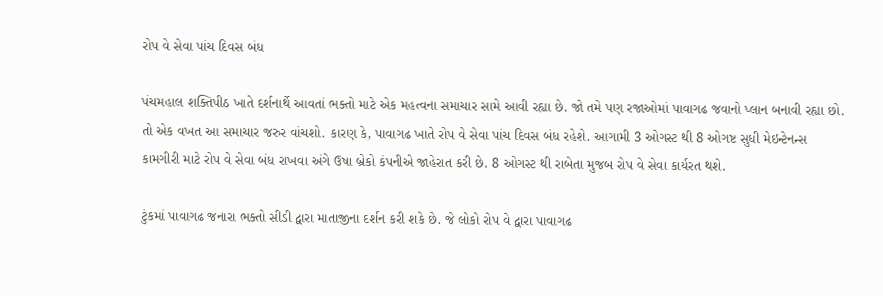રોપ વે સેવા પાંચ દિવસ બંધ

પંચમહાલ શક્તિપીઠ ખાતે દર્શનાર્થે આવતાં ભક્તો માટે એક મહત્વના સમાચાર સામે આવી રહ્યા છે. જો તમે પણ રજાઓમાં પાવાગઢ જવાનો પ્લાન બનાવી રહ્યા છો. તો એક વખત આ સમાચાર જરુર વાંચશો. કારણ કે, પાવાગઢ ખાતે રોપ વે સેવા પાંચ દિવસ બંધ રહેશે. આગામી 3 ઓગસ્ટ થી 8 ઓગષ્ટ સુધી મેઇન્ટેનન્સ કામગીરી માટે રોપ વે સેવા બંધ રાખવા અંગે ઉષા બ્રેકો કંપનીએ જાહેરાત કરી છે. 8 ઓગસ્ટ થી રાબેતા મુજબ રોપ વે સેવા કાર્યરત થશે.

ટુંકમાં પાવાગઢ જનારા ભક્તો સીડી દ્વારા માતાજીના દર્શન કરી શકે છે. જે લોકો રોપ વે દ્વારા પાવાગઢ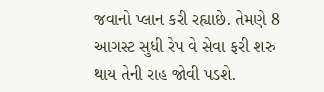જવાનો પ્લાન કરી રહ્યાછે. તેમણે 8 આગસ્ટ સુધી રેપ વે સેવા ફરી શરુ થાય તેની રાહ જોવી પડશે.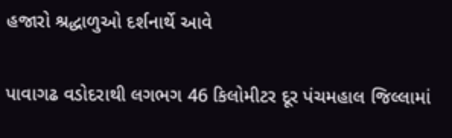હજારો શ્રદ્ધાળુઓ દર્શનાર્થે આવે

પાવાગઢ વડોદરાથી લગભગ 46 કિલોમીટર દૂર પંચમહાલ જિલ્લામાં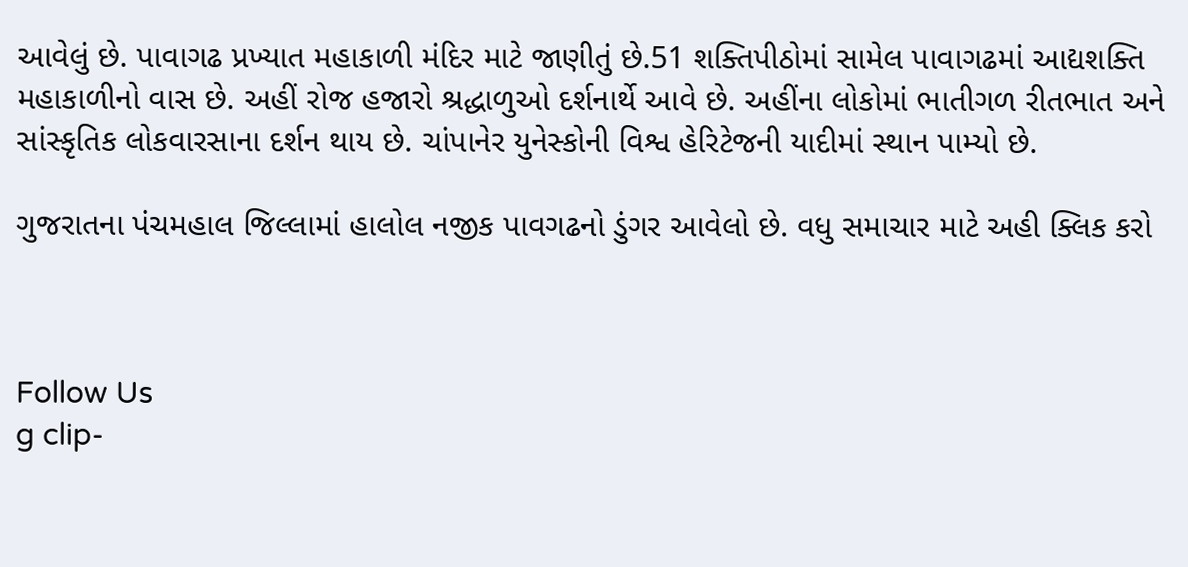આવેલું છે. પાવાગઢ પ્રખ્યાત મહાકાળી મંદિર માટે જાણીતું છે.51 શક્તિપીઠોમાં સામેલ પાવાગઢમાં આદ્યશક્તિ મહાકાળીનો વાસ છે. અહીં રોજ હજારો શ્રદ્ધાળુઓ દર્શનાર્થે આવે છે. અહીંના લોકોમાં ભાતીગળ રીતભાત અને સાંસ્કૃતિક લોકવારસાના દર્શન થાય છે. ચાંપાનેર યુનેસ્કોની વિશ્વ હેરિટેજની યાદીમાં સ્થાન પામ્યો છે.

ગુજરાતના પંચમહાલ જિલ્લામાં હાલોલ નજીક પાવગઢનો ડુંગર આવેલો છે. વધુ સમાચાર માટે અહી ક્લિક કરો



Follow Us
g clip-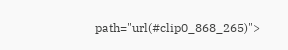path="url(#clip0_868_265)">